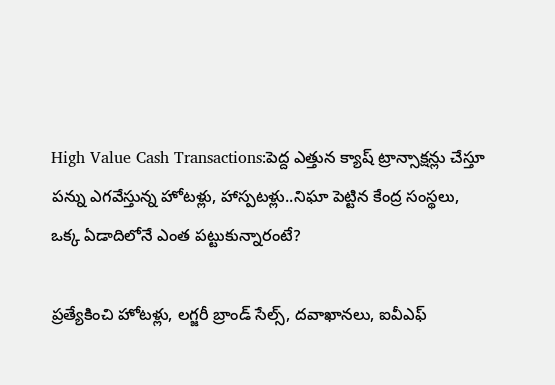High Value Cash Transactions:పెద్ద ఎత్తున క్యాష్ ట్రాన్సాక్ష‌న్లు చేస్తూ ప‌న్ను ఎగ‌వేస్తున్న హోట‌ళ్లు, హాస్ప‌ట‌ళ్లు..నిఘా పెట్టిన కేంద్ర సంస్థ‌లు, ఒక్క ఏడాదిలోనే ఎంత ప‌ట్టుకున్నారంటే?

ప్రత్యేకించి హోటళ్లు, లగ్జరీ బ్రాండ్ సేల్స్, దవాఖానలు, ఐవీఎఫ్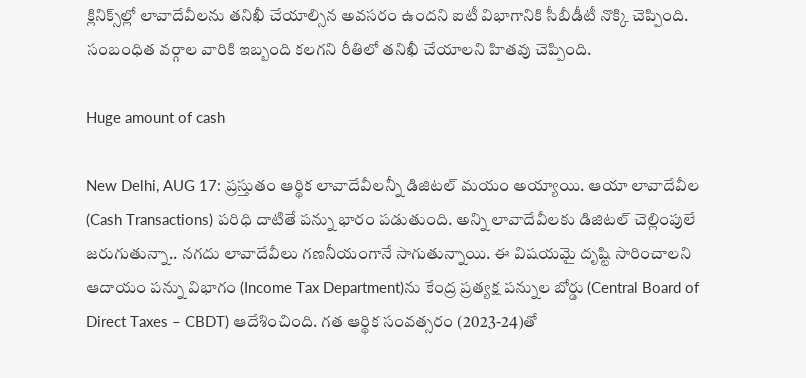క్లినిక్స్‌ల్లో లావాదేవీలను తనిఖీ చేయాల్సిన అవసరం ఉందని ఐటీ విభాగానికి సీబీడీటీ నొక్కి చెప్పింది. సంబంధిత వర్గాల వారికి ఇబ్బంది కలగని రీతిలో తనిఖీ చేయాలని హితవు చెప్పింది.

Huge amount of cash

New Delhi, AUG 17: ప్రస్తుతం ఆర్థిక లావాదేవీలన్నీ డిజిటల్ మయం అయ్యాయి. ఆయా లావాదేవీల (Cash Transactions) పరిధి దాటితే పన్ను భారం పడుతుంది. అన్ని లావాదేవీలకు డిజిటల్ చెల్లింపులే జరుగుతున్నా.. నగదు లావాదేవీలు గణనీయంగానే సాగుతున్నాయి. ఈ విషయమై దృష్టి సారించాలని ఆదాయం పన్ను విభాగం (Income Tax Department)ను కేంద్ర ప్రత్యక్ష పన్నుల బోర్డు (Central Board of Direct Taxes – CBDT) ఆదేశించింది. గత ఆర్థిక సంవత్సరం (2023-24)తో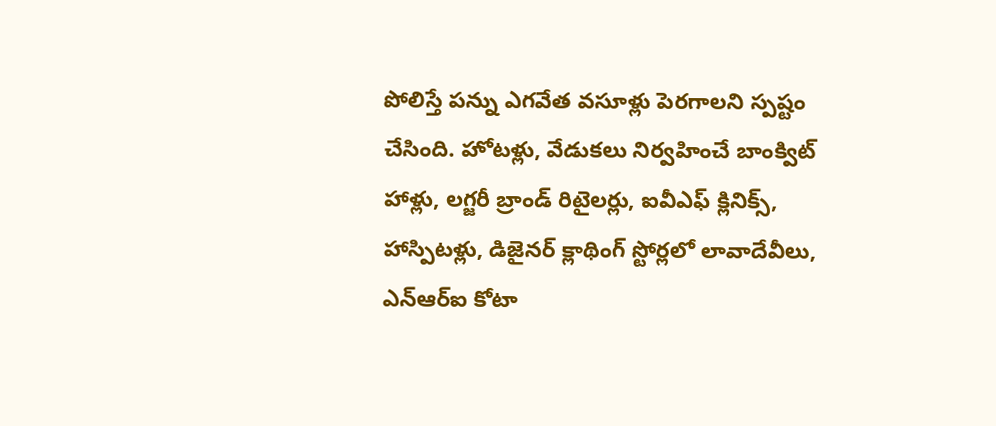పోలిస్తే పన్ను ఎగవేత వసూళ్లు పెరగాలని స్పష్టం చేసింది. హోటళ్లు, వేడుకలు నిర్వహించే బాంక్విట్ హాళ్లు, లగ్జరీ బ్రాండ్ రిటైలర్లు, ఐవీఎఫ్ క్లినిక్స్, హాస్పిటళ్లు, డిజైనర్ క్లాథింగ్ స్టోర్లలో లావాదేవీలు, ఎన్ఆర్ఐ కోటా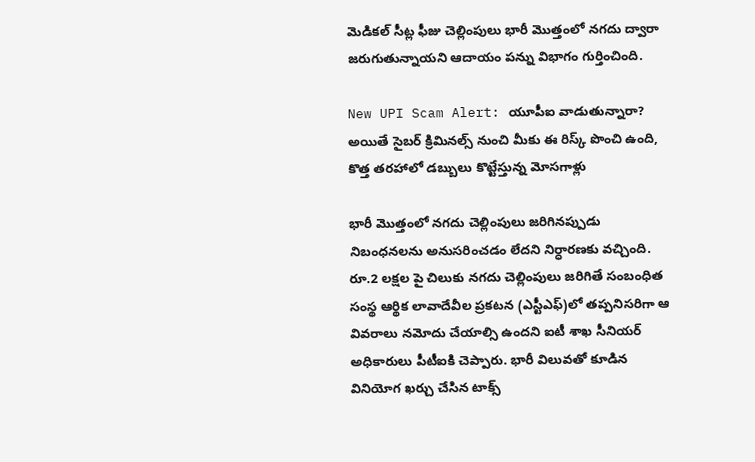మెడికల్ సీట్ల ఫీజు చెల్లింపులు భారీ మొత్తంలో నగదు ద్వారా జరుగుతున్నాయని ఆదాయం పన్ను విభాగం గుర్తించింది.

New UPI Scam Alert: యూపీఐ వాడుతున్నారా? అయితే సైబ‌ర్ క్రిమిన‌ల్స్ నుంచి మీకు ఈ రిస్క్ పొంచి ఉంది, కొత్త త‌ర‌హాలో డ‌బ్బులు కొట్టేస్తున్న మోస‌గాళ్లు

భారీ మొత్తంలో నగదు చెల్లింపులు జరిగినప్పుడు నిబంధనలను అనుసరించడం లేదని నిర్ధారణకు వచ్చింది. రూ.2 లక్షల పై చిలుకు నగదు చెల్లింపులు జరిగితే సంబంధిత సంస్థ ఆర్థిక లావాదేవీల ప్రకటన (ఎస్టీఎఫ్)లో తప్పనిసరిగా ఆ వివరాలు నమోదు చేయాల్సి ఉందని ఐటీ శాఖ సీనియర్ అధికారులు పీటీఐకి చెప్పారు. భారీ విలువతో కూడిన వినియోగ ఖర్చు చేసిన టాక్స్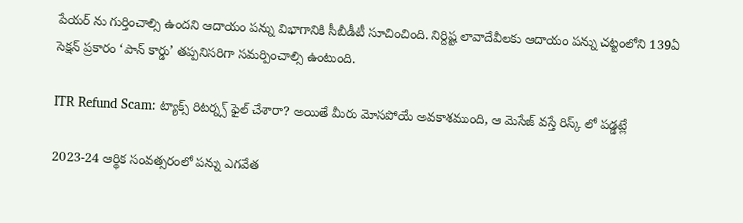పేయర్ ను గుర్తించాల్సి ఉందని ఆదాయం పన్ను విభాగానికి సీబీడీటీ సూచించింది. నిర్దిష్ట లావాదేవీలకు ఆదాయం పన్ను చట్టంలోని 139ఏ సెక్షన్ ప్రకారం ‘పాన్ కార్డు’ తప్పనిసరిగా సమర్పించాల్సి ఉంటుంది.

ITR Refund Scam: ట్యాక్స్ రిట‌ర్న్స్ ఫైల్ చేశారా? అయితే మీరు మోస‌పోయే అవ‌కాశ‌ముంది, ఆ మెసేజ్ వ‌స్తే రిస్క్ లో ప‌డ్డ‌ట్లే

2023-24 ఆర్థిక సంవత్సరంలో పన్ను ఎగవేత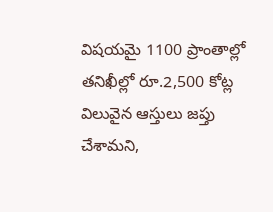విషయమై 1100 ప్రాంతాల్లో తనిఖీల్లో రూ.2,500 కోట్ల విలువైన ఆస్తులు జప్తు చేశామని,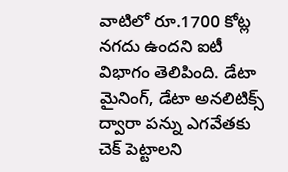వాటిలో రూ.1700 కోట్ల నగదు ఉందని ఐటీ విభాగం తెలిపింది. డేటా మైనింగ్, డేటా అనలిటిక్స్ ద్వారా పన్ను ఎగవేతకు చెక్ పెట్టాలని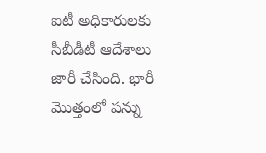ఐటీ అధికారులకు సీబీడీటీ ఆదేశాలు జారీ చేసింది. భారీ మొత్తంలో పన్ను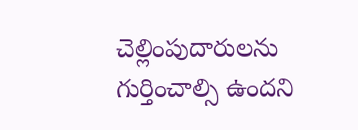చెల్లింపుదారులను గుర్తించాల్సి ఉందని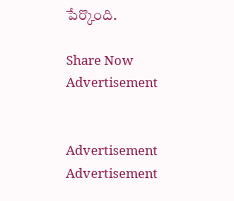పేర్కొంది.

Share Now
Advertisement


Advertisement
Advertisement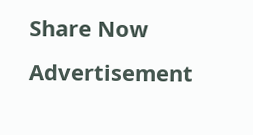Share Now
Advertisement